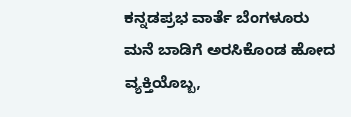ಕನ್ನಡಪ್ರಭ ವಾರ್ತೆ ಬೆಂಗಳೂರು
ಮನೆ ಬಾಡಿಗೆ ಅರಸಿಕೊಂಡ ಹೋದ ವ್ಯಕ್ತಿಯೊಬ್ಬ,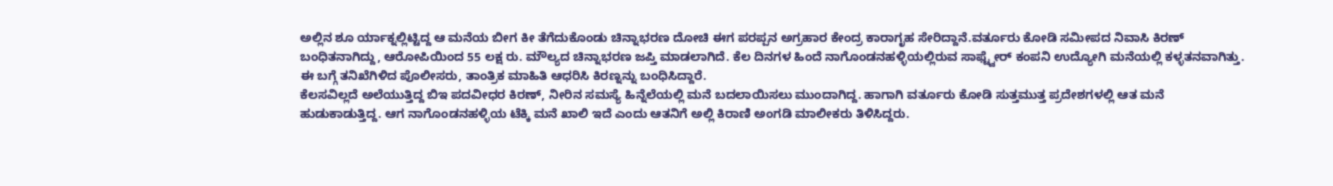ಅಲ್ಲಿನ ಶೂ ರ್ಯಾಕ್ನಲ್ಲಿಟ್ಟಿದ್ದ ಆ ಮನೆಯ ಬೀಗ ಕೀ ತೆಗೆದುಕೊಂಡು ಚಿನ್ನಾಭರಣ ದೋಚಿ ಈಗ ಪರಪ್ಪನ ಅಗ್ರಹಾರ ಕೇಂದ್ರ ಕಾರಾಗೃಹ ಸೇರಿದ್ದಾನೆ.ವರ್ತೂರು ಕೋಡಿ ಸಮೀಪದ ನಿವಾಸಿ ಕಿರಣ್ ಬಂಧಿತನಾಗಿದ್ದು, ಆರೋಪಿಯಿಂದ 55 ಲಕ್ಷ ರು. ಮೌಲ್ಯದ ಚಿನ್ನಾಭರಣ ಜಪ್ತಿ ಮಾಡಲಾಗಿದೆ. ಕೆಲ ದಿನಗಳ ಹಿಂದೆ ನಾಗೊಂಡನಹಳ್ಳಿಯಲ್ಲಿರುವ ಸಾಫ್ಟ್ವೇರ್ ಕಂಪನಿ ಉದ್ಯೋಗಿ ಮನೆಯಲ್ಲಿ ಕಳ್ಳತನವಾಗಿತ್ತು. ಈ ಬಗ್ಗೆ ತನಿಖೆಗಿಳಿದ ಪೊಲೀಸರು, ತಾಂತ್ರಿಕ ಮಾಹಿತಿ ಆಧರಿಸಿ ಕಿರಣ್ನನ್ನು ಬಂಧಿಸಿದ್ದಾರೆ.
ಕೆಲಸವಿಲ್ಲದೆ ಅಲೆಯುತ್ತಿದ್ದ ಬಿಇ ಪದವೀಧರ ಕಿರಣ್, ನೀರಿನ ಸಮಸ್ಯೆ ಹಿನ್ನೆಲೆಯಲ್ಲಿ ಮನೆ ಬದಲಾಯಿಸಲು ಮುಂದಾಗಿದ್ದ. ಹಾಗಾಗಿ ವರ್ತೂರು ಕೋಡಿ ಸುತ್ತಮುತ್ತ ಪ್ರದೇಶಗಳಲ್ಲಿ ಆತ ಮನೆ ಹುಡುಕಾಡುತ್ತಿದ್ದ. ಆಗ ನಾಗೊಂಡನಹಳ್ಳಿಯ ಟೆಕ್ಕಿ ಮನೆ ಖಾಲಿ ಇದೆ ಎಂದು ಆತನಿಗೆ ಅಲ್ಲಿ ಕಿರಾಣಿ ಅಂಗಡಿ ಮಾಲೀಕರು ತಿಳಿಸಿದ್ದರು.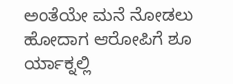ಅಂತೆಯೇ ಮನೆ ನೋಡಲು ಹೋದಾಗ ಆರೋಪಿಗೆ ಶೂ ರ್ಯಾಕ್ನಲ್ಲಿ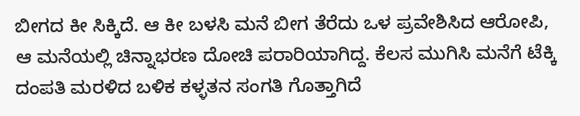ಬೀಗದ ಕೀ ಸಿಕ್ಕಿದೆ. ಆ ಕೀ ಬಳಸಿ ಮನೆ ಬೀಗ ತೆರೆದು ಒಳ ಪ್ರವೇಶಿಸಿದ ಆರೋಪಿ, ಆ ಮನೆಯಲ್ಲಿ ಚಿನ್ನಾಭರಣ ದೋಚಿ ಪರಾರಿಯಾಗಿದ್ದ. ಕೆಲಸ ಮುಗಿಸಿ ಮನೆಗೆ ಟೆಕ್ಕಿ ದಂಪತಿ ಮರಳಿದ ಬಳಿಕ ಕಳ್ಳತನ ಸಂಗತಿ ಗೊತ್ತಾಗಿದೆ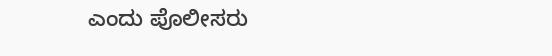ಎಂದು ಪೊಲೀಸರು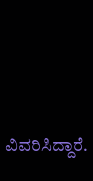ವಿವರಿಸಿದ್ದಾರೆ.